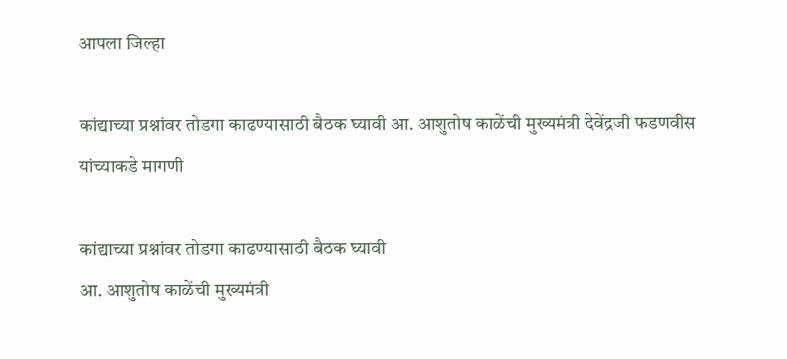आपला जिल्हा

कांद्याच्या प्रश्नांवर तोडगा काढण्यासाठी बैठक घ्यावी आ. आशुतोष काळेंची मुख्यमंत्री देवेंद्रजी फडणवीस यांच्याकडे मागणी

कांद्याच्या प्रश्नांवर तोडगा काढण्यासाठी बैठक घ्यावी
आ. आशुतोष काळेंची मुख्यमंत्री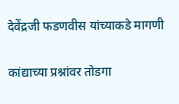देवेंद्रजी फडणवीस यांच्याकडे मागणी

कांद्याच्या प्रश्नांवर तोडगा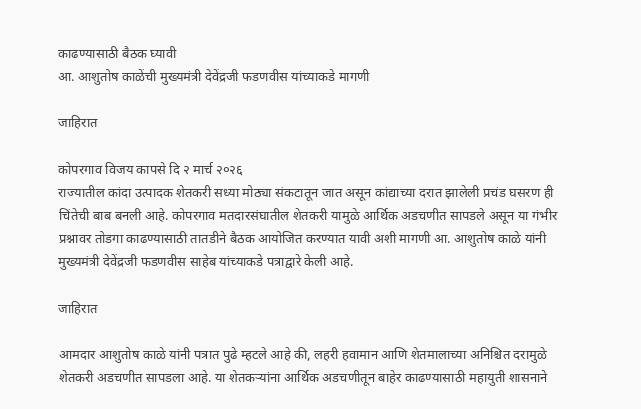काढण्यासाठी बैठक घ्यावी
आ. आशुतोष काळेंची मुख्यमंत्री देवेंद्रजी फडणवीस यांच्याकडे मागणी

जाहिरात

कोपरगाव विजय कापसे दि २ मार्च २०२६
राज्यातील कांदा उत्पादक शेतकरी सध्या मोठ्या संकटातून जात असून कांद्याच्या दरात झालेली प्रचंड घसरण ही चिंतेची बाब बनली आहे. कोपरगाव मतदारसंघातील शेतकरी यामुळे आर्थिक अडचणीत सापडले असून या गंभीर प्रश्नावर तोडगा काढण्यासाठी तातडीने बैठक आयोजित करण्यात यावी अशी मागणी आ. आशुतोष काळे यांनी मुख्यमंत्री देवेंद्रजी फडणवीस साहेब यांच्याकडे पत्राद्वारे केली आहे.

जाहिरात

आमदार आशुतोष काळे यांनी पत्रात पुढे म्हटले आहे की, लहरी हवामान आणि शेतमालाच्या अनिश्चित दरामुळे शेतकरी अडचणीत सापडला आहे. या शेतकऱ्यांना आर्थिक अडचणीतून बाहेर काढण्यासाठी महायुती शासनाने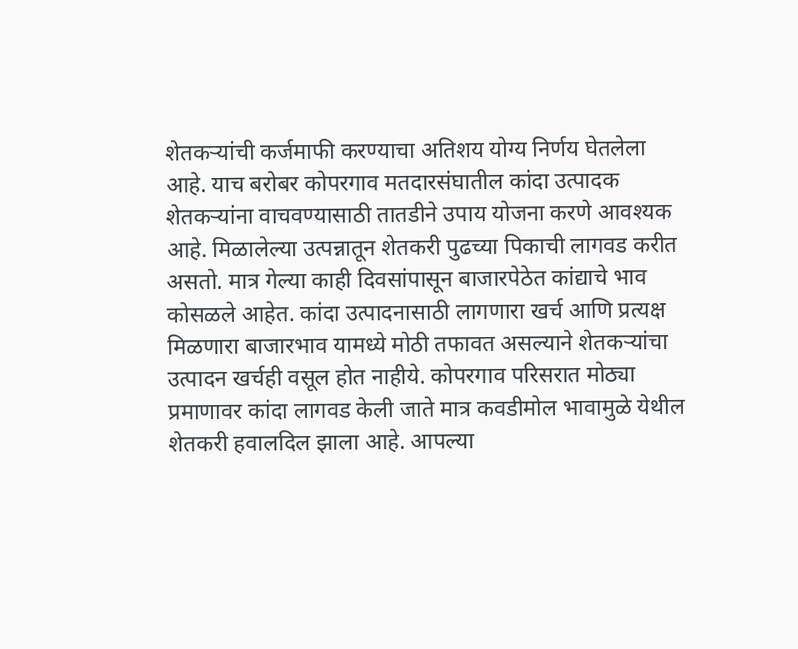शेतकऱ्यांची कर्जमाफी करण्याचा अतिशय योग्य निर्णय घेतलेला आहे. याच बरोबर कोपरगाव मतदारसंघातील कांदा उत्पादक शेतकऱ्यांना वाचवण्यासाठी तातडीने उपाय योजना करणे आवश्यक आहे. मिळालेल्या उत्पन्नातून शेतकरी पुढच्या पिकाची लागवड करीत असतो. मात्र गेल्या काही दिवसांपासून बाजारपेठेत कांद्याचे भाव कोसळले आहेत. कांदा उत्पादनासाठी लागणारा खर्च आणि प्रत्यक्ष मिळणारा बाजारभाव यामध्ये मोठी तफावत असल्याने शेतकऱ्यांचा उत्पादन खर्चही वसूल होत नाहीये. कोपरगाव परिसरात मोठ्या प्रमाणावर कांदा लागवड केली जाते मात्र कवडीमोल भावामुळे येथील शेतकरी हवालदिल झाला आहे. आपल्या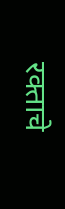रक्ताचे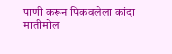पाणी करून पिकवलेला कांदा मातीमोल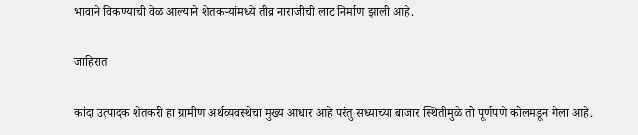भावाने विकण्याची वेळ आल्याने शेतकऱ्यांमध्ये तीव्र नाराजीची लाट निर्माण झाली आहे.

जाहिरात

कांदा उत्पादक शेतकरी हा ग्रामीण अर्थव्यवस्थेचा मुख्य आधार आहे परंतु सध्याच्या बाजार स्थितीमुळे तो पूर्णपणे कोलमडून गेला आहे.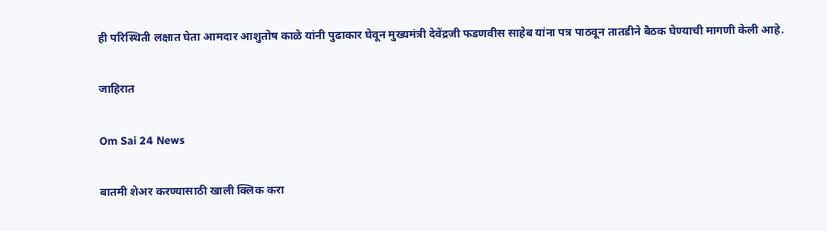ही परिस्थिती लक्षात घेता आमदार आशुतोष काळे यांनी पुढाकार घेवून मुख्यमंत्री देवेंद्रजी फडणवीस साहेब यांना पत्र पाठवून तातडीने बैठक घेण्याची मागणी केली आहे.

जाहिरात

Om Sai 24 News

बातमी शेअर करण्यासाठी खाली क्लिक करा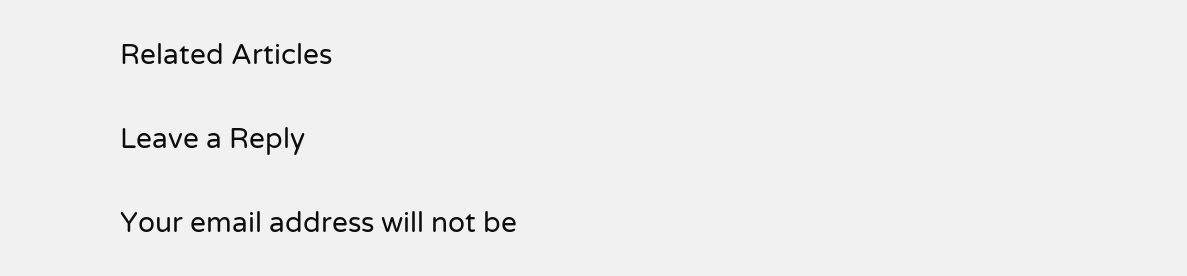Related Articles

Leave a Reply

Your email address will not be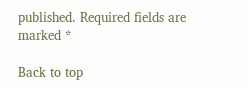published. Required fields are marked *

Back to top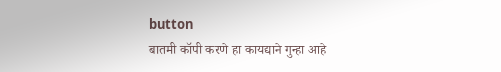button
बातमी कॉपी करणे हा कायद्याने गुन्हा आहे